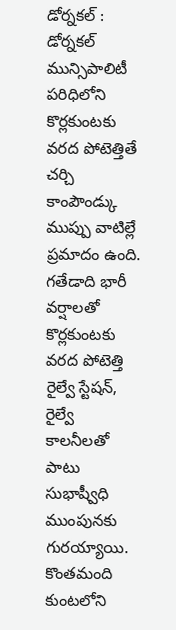డోర్నకల్ : డోర్నకల్ మున్సిపాలిటీ పరిధిలోని కొర్లకుంటకు వరద పోటెత్తితే చర్చి కాంపౌండ్కు ముప్పు వాటిల్లే ప్రమాదం ఉంది. గతేడాది భారీ వర్షాలతో కొర్లకుంటకు వరద పోటెత్తి రైల్వే స్టేషన్, రైల్వే కాలనీలతో పాటు సుభాష్వీధి ముంపునకు గురయ్యాయి. కొంతమంది కుంటలోని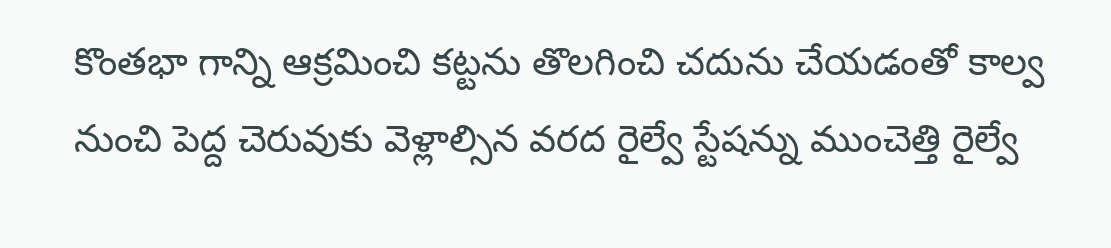కొంతభా గాన్ని ఆక్రమించి కట్టను తొలగించి చదును చేయడంతో కాల్వ నుంచి పెద్ద చెరువుకు వెళ్లాల్సిన వరద రైల్వే స్టేషన్ను ముంచెత్తి రైల్వే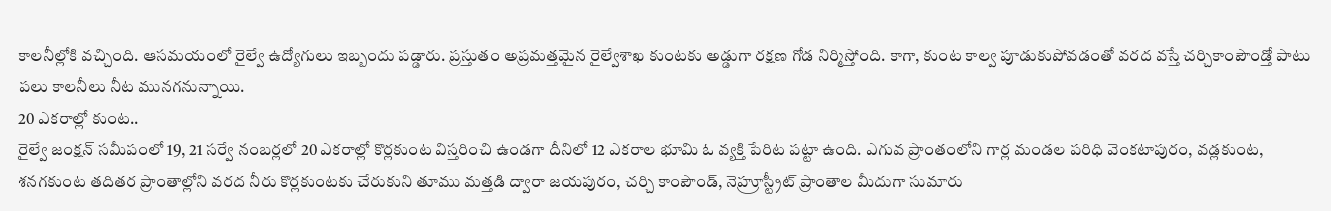కాలనీల్లోకి వచ్చింది. ఆసమయంలో రైల్వే ఉద్యోగులు ఇబ్బందు పడ్డారు. ప్రస్తుతం అప్రమత్తమైన రైల్వేశాఖ కుంటకు అడ్డుగా రక్షణ గోడ నిర్మిస్తోంది. కాగా, కుంట కాల్వ పూడుకుపోవడంతో వరద వస్తే చర్చికాంపౌండ్తో పాటు పలు కాలనీలు నీట మునగనున్నాయి.
20 ఎకరాల్లో కుంట..
రైల్వే జంక్షన్ సమీపంలో 19, 21 సర్వే నంబర్లలో 20 ఎకరాల్లో కొర్లకుంట విస్తరించి ఉండగా దీనిలో 12 ఎకరాల భూమి ఓ వ్యక్తి పేరిట పట్టా ఉంది. ఎగువ ప్రాంతంలోని గార్ల మండల పరిధి వెంకటాపురం, వడ్లకుంట, శనగకుంట తదితర ప్రాంతాల్లోని వరద నీరు కొర్లకుంటకు చేరుకుని తూము మత్తడి ద్వారా జయపురం, చర్చి కాంపౌండ్, నెహ్రూస్ట్రీట్ ప్రాంతాల మీదుగా సుమారు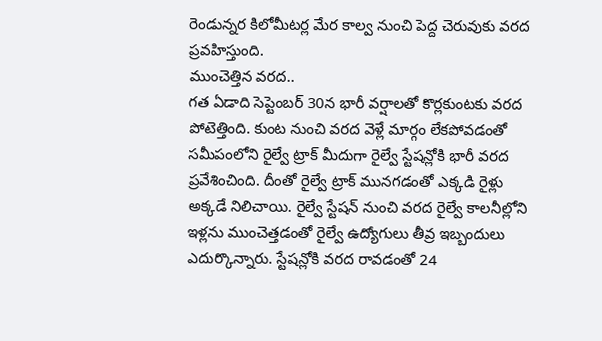రెండున్నర కిలోమీటర్ల మేర కాల్వ నుంచి పెద్ద చెరువుకు వరద ప్రవహిస్తుంది.
ముంచెత్తిన వరద..
గత ఏడాది సెప్టెంబర్ 30న భారీ వర్షాలతో కొర్లకుంటకు వరద పోటెత్తింది. కుంట నుంచి వరద వెళ్లే మార్గం లేకపోవడంతో సమీపంలోని రైల్వే ట్రాక్ మీదుగా రైల్వే స్టేషన్లోకి భారీ వరద ప్రవేశించింది. దీంతో రైల్వే ట్రాక్ మునగడంతో ఎక్కడి రైళ్లు అక్కడే నిలిచాయి. రైల్వే స్టేషన్ నుంచి వరద రైల్వే కాలనీల్లోని ఇళ్లను ముంచెత్తడంతో రైల్వే ఉద్యోగులు తీవ్ర ఇబ్బందులు ఎదుర్కొన్నారు. స్టేషన్లోకి వరద రావడంతో 24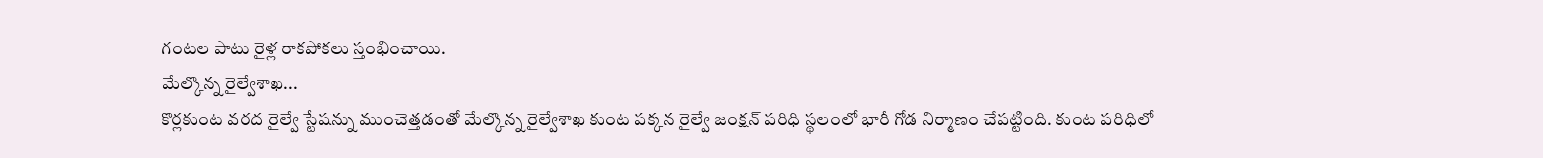గంటల పాటు రైళ్ల రాకపోకలు స్తంభించాయి.
మేల్కొన్న రైల్వేశాఖ...
కొర్లకుంట వరద రైల్వే స్టేషన్ను ముంచెత్తడంతో మేల్కొన్న రైల్వేశాఖ కుంట పక్కన రైల్వే జంక్షన్ పరిధి స్థలంలో భారీ గోడ నిర్మాణం చేపట్టింది. కుంట పరిధిలో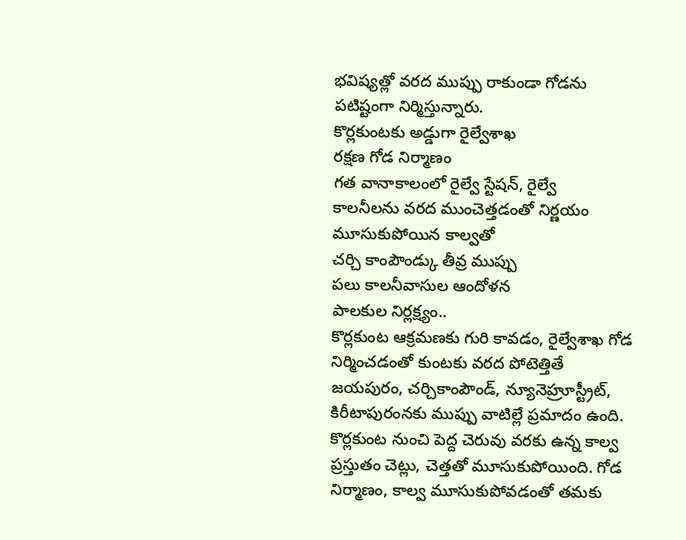భవిష్యత్లో వరద ముప్పు రాకుండా గోడను పటిష్టంగా నిర్మిస్తున్నారు.
కొర్లకుంటకు అడ్డుగా రైల్వేశాఖ
రక్షణ గోడ నిర్మాణం
గత వానాకాలంలో రైల్వే స్టేషన్, రైల్వే
కాలనీలను వరద ముంచెత్తడంతో నిర్ణయం
మూసుకుపోయిన కాల్వతో
చర్చి కాంపౌండ్కు తీవ్ర ముప్పు
పలు కాలనీవాసుల ఆందోళన
పాలకుల నిర్లక్ష్యం..
కొర్లకుంట ఆక్రమణకు గురి కావడం, రైల్వేశాఖ గోడ నిర్మించడంతో కుంటకు వరద పోటెత్తితే జయపురం, చర్చికాంపౌండ్, న్యూనెహ్రూస్ట్రీట్, కిరీటాపురంనకు ముప్పు వాటిల్లే ప్రమాదం ఉంది. కొర్లకుంట నుంచి పెద్ద చెరువు వరకు ఉన్న కాల్వ ప్రస్తుతం చెట్లు, చెత్తతో మూసుకుపోయింది. గోడ నిర్మాణం, కాల్వ మూసుకుపోవడంతో తమకు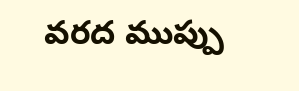వరద ముప్పు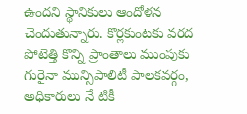ఉందని స్థానికులు ఆందోళన చెందుతున్నారు. కొర్లకుంటకు వరద పోటెత్తి కొన్ని ప్రాంతాలు ముంపుకు గురైనా మున్సిపాలిటీ పాలకవర్గం, అధికారులు నే టికీ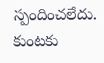స్పందించలేదు. కుంటకు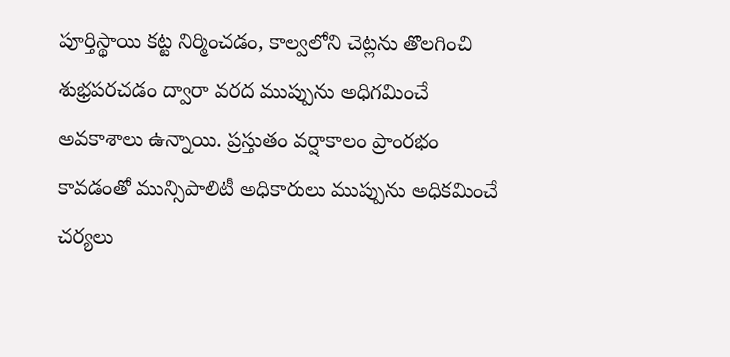పూర్తిస్థాయి కట్ట నిర్మించడం, కాల్వలోని చెట్లను తొలగించి శుభ్రపరచడం ద్వారా వరద ముప్పును అధిగమించే అవకాశాలు ఉన్నాయి. ప్రస్తుతం వర్షాకాలం ప్రాంరభం కావడంతో మున్సిపాలిటీ అధికారులు ముప్పును అధికమించే చర్యలు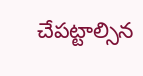చేపట్టాల్సిన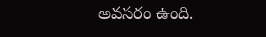అవసరం ఉంది.